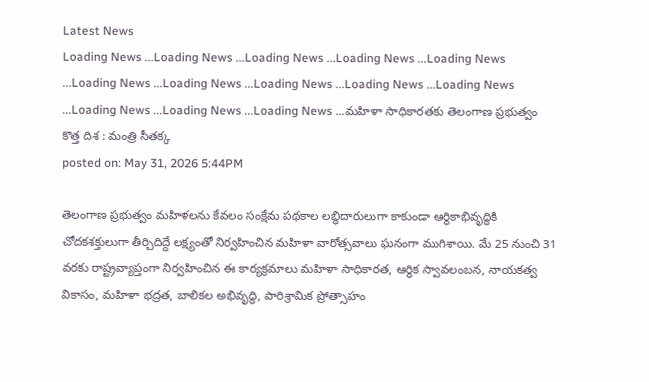Latest News
Loading News ...Loading News ...Loading News ...Loading News ...Loading News ...Loading News ...Loading News ...Loading News ...Loading News ...Loading News ...Loading News ...Loading News ...Loading News ...మహిళా సాధికారతకు తెలంగాణ ప్రభుత్వం కొత్త దిశ : మంత్రి సీతక్క
posted on: May 31, 2026 5:44PM

తెలంగాణ ప్రభుత్వం మహిళలను కేవలం సంక్షేమ పథకాల లబ్ధిదారులుగా కాకుండా ఆర్థికాభివృద్ధికి చోదకశక్తులుగా తీర్చిదిద్దే లక్ష్యంతో నిర్వహించిన మహిళా వారోత్సవాలు ఘనంగా ముగిశాయి. మే 25 నుంచి 31 వరకు రాష్ట్రవ్యాప్తంగా నిర్వహించిన ఈ కార్యక్రమాలు మహిళా సాధికారత, ఆర్థిక స్వావలంబన, నాయకత్వ వికాసం, మహిళా భద్రత, బాలికల అభివృద్ధి, పారిశ్రామిక ప్రోత్సాహం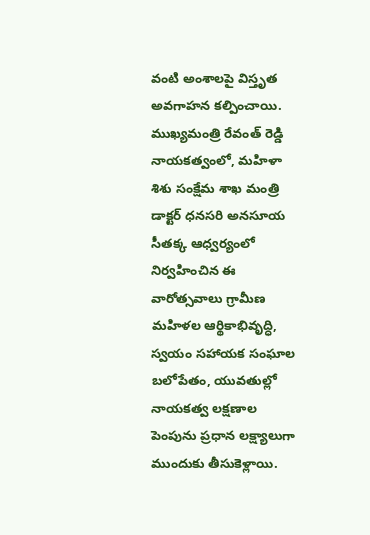వంటి అంశాలపై విస్తృత అవగాహన కల్పించాయి.
ముఖ్యమంత్రి రేవంత్ రెడ్డి నాయకత్వంలో, మహిళా శిశు సంక్షేమ శాఖ మంత్రి డాక్టర్ ధనసరి అనసూయ సీతక్క ఆధ్వర్యంలో నిర్వహించిన ఈ వారోత్సవాలు గ్రామీణ మహిళల ఆర్థికాభివృద్ధి, స్వయం సహాయక సంఘాల బలోపేతం, యువతుల్లో నాయకత్వ లక్షణాల పెంపును ప్రధాన లక్ష్యాలుగా ముందుకు తీసుకెళ్లాయి.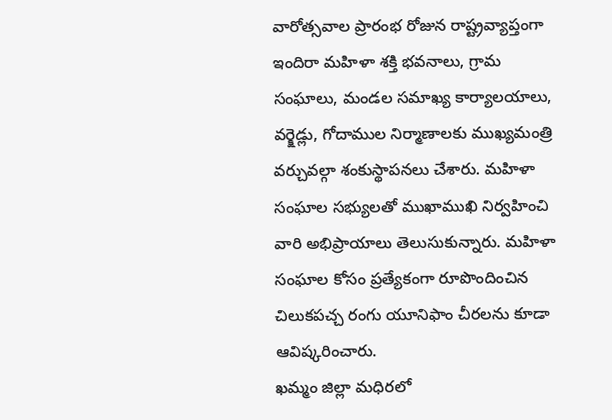వారోత్సవాల ప్రారంభ రోజున రాష్ట్రవ్యాప్తంగా ఇందిరా మహిళా శక్తి భవనాలు, గ్రామ సంఘాలు, మండల సమాఖ్య కార్యాలయాలు, వర్క్షెడ్లు, గోదాముల నిర్మాణాలకు ముఖ్యమంత్రి వర్చువల్గా శంకుస్థాపనలు చేశారు. మహిళా సంఘాల సభ్యులతో ముఖాముఖి నిర్వహించి వారి అభిప్రాయాలు తెలుసుకున్నారు. మహిళా సంఘాల కోసం ప్రత్యేకంగా రూపొందించిన చిలుకపచ్చ రంగు యూనిఫాం చీరలను కూడా ఆవిష్కరించారు.
ఖమ్మం జిల్లా మధిరలో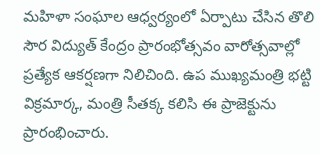మహిళా సంఘాల ఆధ్వర్యంలో ఏర్పాటు చేసిన తొలి సౌర విద్యుత్ కేంద్రం ప్రారంభోత్సవం వారోత్సవాల్లో ప్రత్యేక ఆకర్షణగా నిలిచింది. ఉప ముఖ్యమంత్రి భట్టి విక్రమార్క, మంత్రి సీతక్క కలిసి ఈ ప్రాజెక్టును ప్రారంభించారు.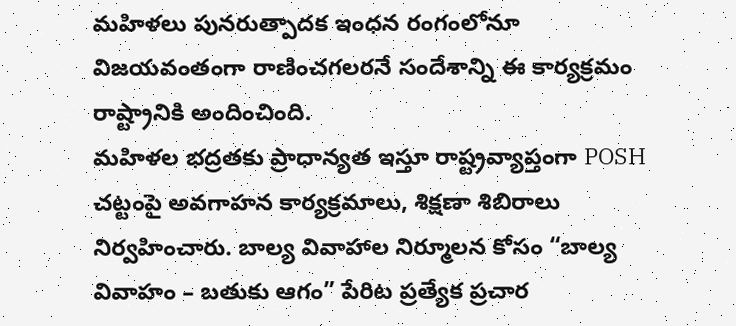మహిళలు పునరుత్పాదక ఇంధన రంగంలోనూ విజయవంతంగా రాణించగలరనే సందేశాన్ని ఈ కార్యక్రమం రాష్ట్రానికి అందించింది.
మహిళల భద్రతకు ప్రాధాన్యత ఇస్తూ రాష్ట్రవ్యాప్తంగా POSH చట్టంపై అవగాహన కార్యక్రమాలు, శిక్షణా శిబిరాలు నిర్వహించారు. బాల్య వివాహాల నిర్మూలన కోసం “బాల్య వివాహం – బతుకు ఆగం” పేరిట ప్రత్యేక ప్రచార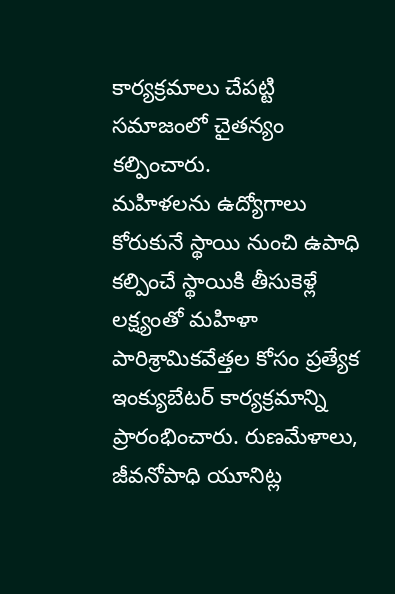కార్యక్రమాలు చేపట్టి సమాజంలో చైతన్యం కల్పించారు.
మహిళలను ఉద్యోగాలు కోరుకునే స్థాయి నుంచి ఉపాధి కల్పించే స్థాయికి తీసుకెళ్లే లక్ష్యంతో మహిళా పారిశ్రామికవేత్తల కోసం ప్రత్యేక ఇంక్యుబేటర్ కార్యక్రమాన్ని ప్రారంభించారు. రుణమేళాలు, జీవనోపాధి యూనిట్ల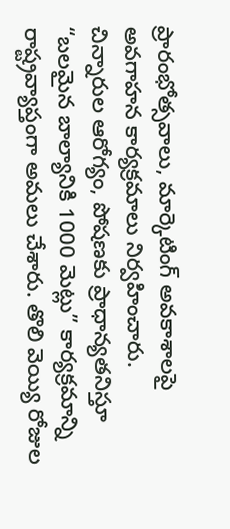ప్రారంభోత్సవాలు, మార్కెటింగ్ అవకాశాలపై అవగాహన కార్యక్రమాలు నిర్వహించారు.
చిన్నారుల ఆరోగ్యం, పోషణకు ప్రాధాన్యతనిస్తూ “బలమైన బాల్యానికి 1000 మెట్లు” కార్యక్రమాన్ని రాష్ట్రవ్యాప్తంగా అమలు చేశారు. తొలి వెయ్యి రోజుల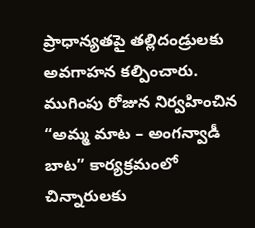ప్రాధాన్యతపై తల్లిదండ్రులకు అవగాహన కల్పించారు. ముగింపు రోజున నిర్వహించిన “అమ్మ మాట – అంగన్వాడీ బాట” కార్యక్రమంలో చిన్నారులకు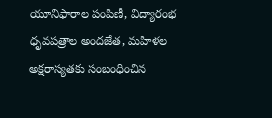యూనిఫారాల పంపిణీ, విద్యారంభ ధృవపత్రాల అందజేత, మహిళల అక్షరాస్యతకు సంబంధించిన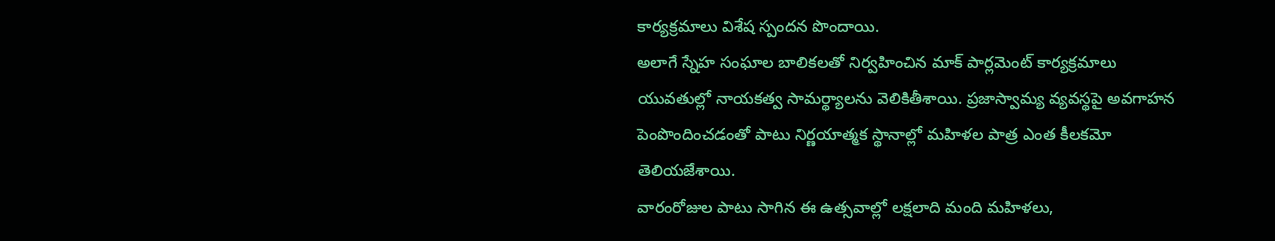కార్యక్రమాలు విశేష స్పందన పొందాయి.
అలాగే స్నేహ సంఘాల బాలికలతో నిర్వహించిన మాక్ పార్లమెంట్ కార్యక్రమాలు యువతుల్లో నాయకత్వ సామర్థ్యాలను వెలికితీశాయి. ప్రజాస్వామ్య వ్యవస్థపై అవగాహన పెంపొందించడంతో పాటు నిర్ణయాత్మక స్థానాల్లో మహిళల పాత్ర ఎంత కీలకమో తెలియజేశాయి.
వారంరోజుల పాటు సాగిన ఈ ఉత్సవాల్లో లక్షలాది మంది మహిళలు,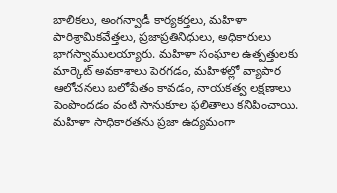బాలికలు, అంగన్వాడీ కార్యకర్తలు, మహిళా పారిశ్రామికవేత్తలు, ప్రజాప్రతినిధులు, అధికారులు భాగస్వాములయ్యారు. మహిళా సంఘాల ఉత్పత్తులకు మార్కెట్ అవకాశాలు పెరగడం, మహిళల్లో వ్యాపార ఆలోచనలు బలోపేతం కావడం, నాయకత్వ లక్షణాలు పెంపొందడం వంటి సానుకూల ఫలితాలు కనిపించాయి.
మహిళా సాధికారతను ప్రజా ఉద్యమంగా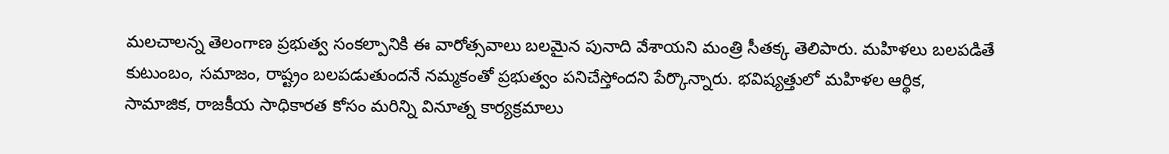మలచాలన్న తెలంగాణ ప్రభుత్వ సంకల్పానికి ఈ వారోత్సవాలు బలమైన పునాది వేశాయని మంత్రి సీతక్క తెలిపారు. మహిళలు బలపడితే కుటుంబం, సమాజం, రాష్ట్రం బలపడుతుందనే నమ్మకంతో ప్రభుత్వం పనిచేస్తోందని పేర్కొన్నారు. భవిష్యత్తులో మహిళల ఆర్థిక, సామాజిక, రాజకీయ సాధికారత కోసం మరిన్ని వినూత్న కార్యక్రమాలు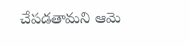చేపడతామని ఆమె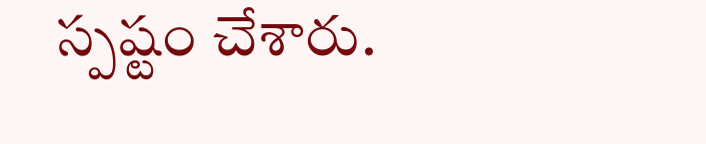స్పష్టం చేశారు.